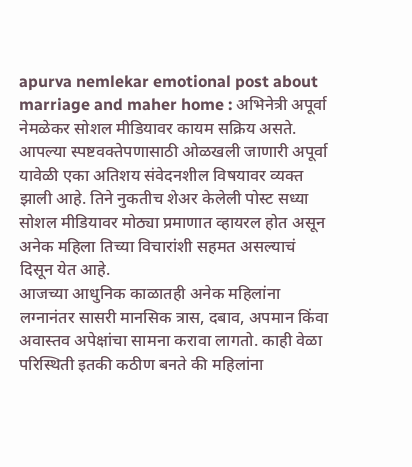apurva nemlekar emotional post about marriage and maher home : अभिनेत्री अपूर्वा नेमळेकर सोशल मीडियावर कायम सक्रिय असते. आपल्या स्पष्टवक्तेपणासाठी ओळखली जाणारी अपूर्वा यावेळी एका अतिशय संवेदनशील विषयावर व्यक्त झाली आहे. तिने नुकतीच शेअर केलेली पोस्ट सध्या सोशल मीडियावर मोठ्या प्रमाणात व्हायरल होत असून अनेक महिला तिच्या विचारांशी सहमत असल्याचं दिसून येत आहे.
आजच्या आधुनिक काळातही अनेक महिलांना लग्नानंतर सासरी मानसिक त्रास, दबाव, अपमान किंवा अवास्तव अपेक्षांचा सामना करावा लागतो. काही वेळा परिस्थिती इतकी कठीण बनते की महिलांना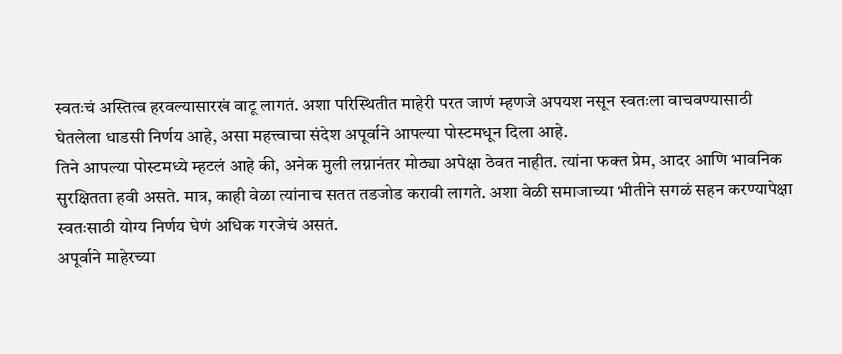स्वतःचं अस्तित्व हरवल्यासारखं वाटू लागतं. अशा परिस्थितीत माहेरी परत जाणं म्हणजे अपयश नसून स्वतःला वाचवण्यासाठी घेतलेला धाडसी निर्णय आहे, असा महत्त्वाचा संदेश अपूर्वाने आपल्या पोस्टमधून दिला आहे.
तिने आपल्या पोस्टमध्ये म्हटलं आहे की, अनेक मुली लग्नानंतर मोठ्या अपेक्षा ठेवत नाहीत. त्यांना फक्त प्रेम, आदर आणि भावनिक सुरक्षितता हवी असते. मात्र, काही वेळा त्यांनाच सतत तडजोड करावी लागते. अशा वेळी समाजाच्या भीतीने सगळं सहन करण्यापेक्षा स्वतःसाठी योग्य निर्णय घेणं अधिक गरजेचं असतं.
अपूर्वाने माहेरच्या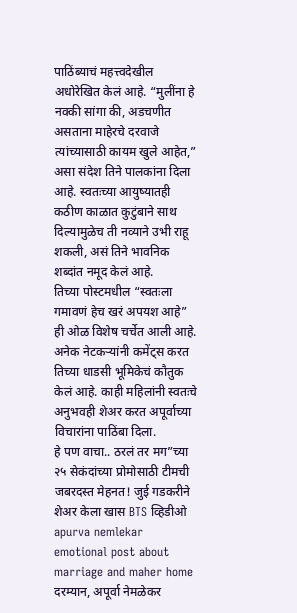पाठिंब्याचं महत्त्वदेखील अधोरेखित केलं आहे. “मुलींना हे नक्की सांगा की, अडचणीत असताना माहेरचे दरवाजे त्यांच्यासाठी कायम खुले आहेत,” असा संदेश तिने पालकांना दिला आहे. स्वतःच्या आयुष्यातही कठीण काळात कुटुंबाने साथ दिल्यामुळेच ती नव्याने उभी राहू शकली, असं तिने भावनिक शब्दांत नमूद केलं आहे.
तिच्या पोस्टमधील “स्वतःला गमावणं हेच खरं अपयश आहे” ही ओळ विशेष चर्चेत आली आहे. अनेक नेटकऱ्यांनी कमेंट्स करत तिच्या धाडसी भूमिकेचं कौतुक केलं आहे. काही महिलांनी स्वतःचे अनुभवही शेअर करत अपूर्वाच्या विचारांना पाठिंबा दिला.
हे पण वाचा.. ठरलं तर मग”च्या २५ सेकंदांच्या प्रोमोसाठी टीमची जबरदस्त मेहनत! जुई गडकरीने शेअर केला खास BTS व्हिडीओ
apurva nemlekar emotional post about marriage and maher home
दरम्यान, अपूर्वा नेमळेकर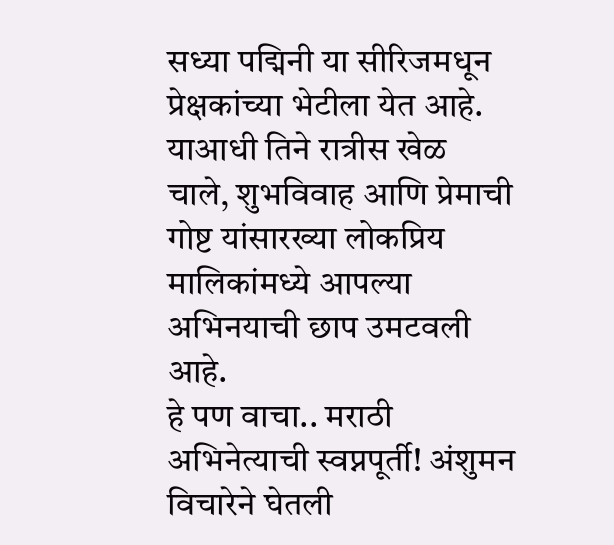सध्या पद्मिनी या सीरिजमधून प्रेक्षकांच्या भेटीला येत आहे. याआधी तिने रात्रीस खेळ चाले, शुभविवाह आणि प्रेमाची गोष्ट यांसारख्या लोकप्रिय मालिकांमध्ये आपल्या अभिनयाची छाप उमटवली आहे.
हे पण वाचा.. मराठी अभिनेत्याची स्वप्नपूर्ती! अंशुमन विचारेने घेतली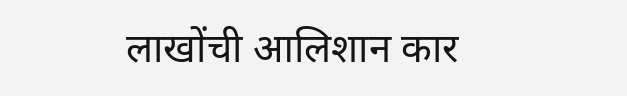लाखोंची आलिशान कार